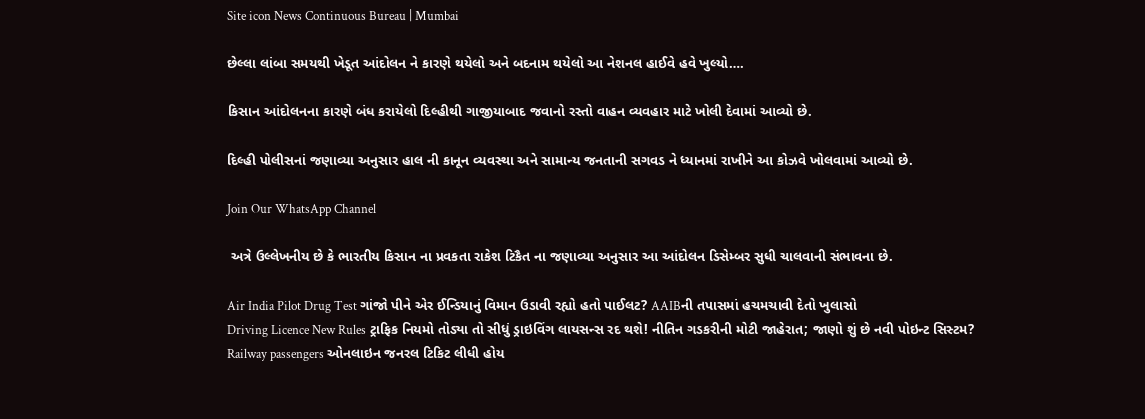Site icon News Continuous Bureau | Mumbai

છેલ્લા લાંબા સમયથી ખેડૂત આંદોલન ને કારણે થયેલો અને બદનામ થયેલો આ નેશનલ હાઈવે હવે ખુલ્યો….

કિસાન આંદોલનના કારણે બંધ કરાયેલો દિલ્હીથી ગાજીયાબાદ જવાનો રસ્તો વાહન વ્યવહાર માટે ખોલી દેવામાં આવ્યો છે.

દિલ્હી પોલીસનાં જણાવ્યા અનુસાર હાલ ની કાનૂન વ્યવસ્થા અને સામાન્ય જનતાની સગવડ ને ધ્યાનમાં રાખીને આ કોઝવે ખોલવામાં આવ્યો છે.

Join Our WhatsApp Channel

 અત્રે ઉલ્લેખનીય છે કે ભારતીય કિસાન ના પ્રવકતા રાકેશ ટિકૈત ના જણાવ્યા અનુસાર આ આંદોલન ડિસેમ્બર સુધી ચાલવાની સંભાવના છે.

Air India Pilot Drug Test ગાંજો પીને એર ઈન્ડિયાનું વિમાન ઉડાવી રહ્યો હતો પાઈલટ? AAIBની તપાસમાં હચમચાવી દેતો ખુલાસો
Driving Licence New Rules ટ્રાફિક નિયમો તોડ્યા તો સીધું ડ્રાઇવિંગ લાયસન્સ રદ થશે! નીતિન ગડકરીની મોટી જાહેરાત; જાણો શું છે નવી પોઇન્ટ સિસ્ટમ?
Railway passengers ઓનલાઇન જનરલ ટિકિટ લીધી હોય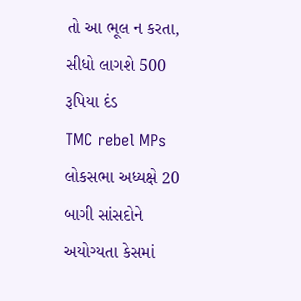તો આ ભૂલ ન કરતા, સીધો લાગશે 500 રૂપિયા દંડ
TMC rebel MPs લોકસભા અધ્યક્ષે 20 બાગી સાંસદોને અયોગ્યતા કેસમાં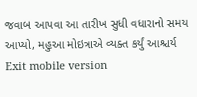જવાબ આપવા આ તારીખ સુધી વધારાનો સમય આપ્યો, મહુઆ મોઇત્રાએ વ્યક્ત કર્યું આશ્ચર્ય
Exit mobile version